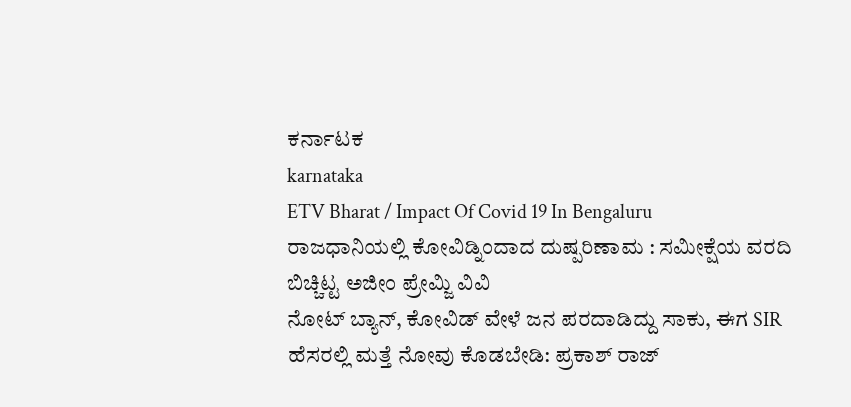ಕರ್ನಾಟಕ
karnataka
ETV Bharat / Impact Of Covid 19 In Bengaluru
ರಾಜಧಾನಿಯಲ್ಲಿ ಕೋವಿಡ್ನಿಂದಾದ ದುಷ್ಪರಿಣಾಮ : ಸಮೀಕ್ಷೆಯ ವರದಿ ಬಿಚ್ಚಿಟ್ಟ ಅಜೀಂ ಪ್ರೇಮ್ಜಿ ವಿವಿ
ನೋಟ್ ಬ್ಯಾನ್, ಕೋವಿಡ್ ವೇಳೆ ಜನ ಪರದಾಡಿದ್ದು ಸಾಕು, ಈಗ SIR ಹೆಸರಲ್ಲಿ ಮತ್ತೆ ನೋವು ಕೊಡಬೇಡಿ: ಪ್ರಕಾಶ್ ರಾಜ್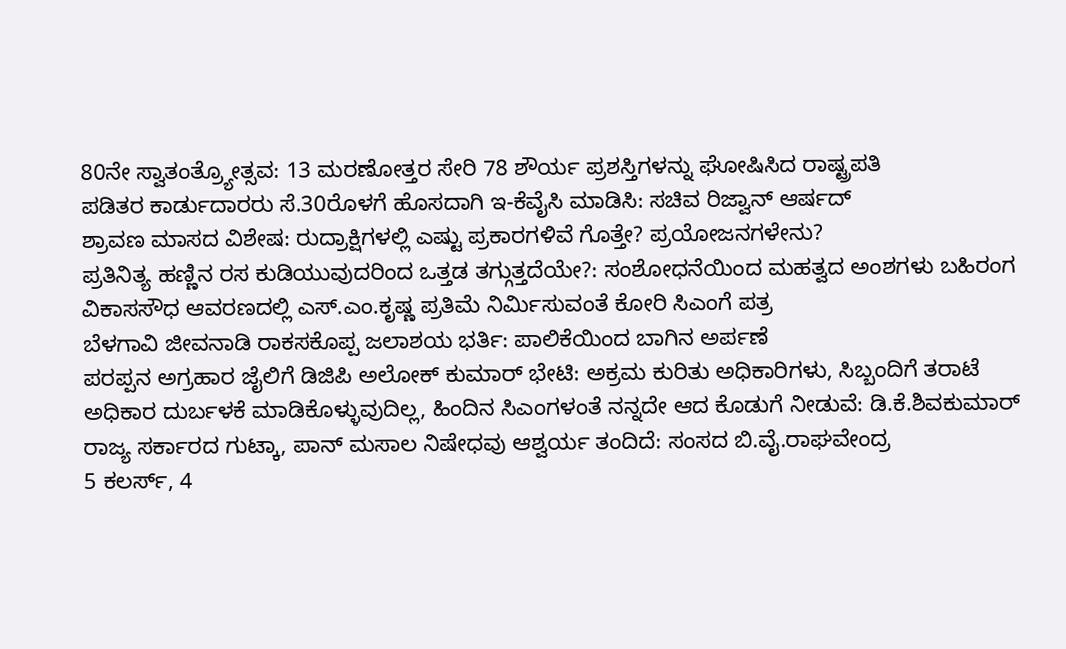80ನೇ ಸ್ವಾತಂತ್ರ್ಯೋತ್ಸವ: 13 ಮರಣೋತ್ತರ ಸೇರಿ 78 ಶೌರ್ಯ ಪ್ರಶಸ್ತಿಗಳನ್ನು ಘೋಷಿಸಿದ ರಾಷ್ಟ್ರಪತಿ
ಪಡಿತರ ಕಾರ್ಡುದಾರರು ಸೆ.30ರೊಳಗೆ ಹೊಸದಾಗಿ ಇ-ಕೆವೈಸಿ ಮಾಡಿಸಿ: ಸಚಿವ ರಿಜ್ವಾನ್ ಆರ್ಷದ್
ಶ್ರಾವಣ ಮಾಸದ ವಿಶೇಷ: ರುದ್ರಾಕ್ಷಿಗಳಲ್ಲಿ ಎಷ್ಟು ಪ್ರಕಾರಗಳಿವೆ ಗೊತ್ತೇ? ಪ್ರಯೋಜನಗಳೇನು?
ಪ್ರತಿನಿತ್ಯ ಹಣ್ಣಿನ ರಸ ಕುಡಿಯುವುದರಿಂದ ಒತ್ತಡ ತಗ್ಗುತ್ತದೆಯೇ?: ಸಂಶೋಧನೆಯಿಂದ ಮಹತ್ವದ ಅಂಶಗಳು ಬಹಿರಂಗ
ವಿಕಾಸಸೌಧ ಆವರಣದಲ್ಲಿ ಎಸ್.ಎಂ.ಕೃಷ್ಣ ಪ್ರತಿಮೆ ನಿರ್ಮಿಸುವಂತೆ ಕೋರಿ ಸಿಎಂಗೆ ಪತ್ರ
ಬೆಳಗಾವಿ ಜೀವನಾಡಿ ರಾಕಸಕೊಪ್ಪ ಜಲಾಶಯ ಭರ್ತಿ: ಪಾಲಿಕೆಯಿಂದ ಬಾಗಿನ ಅರ್ಪಣೆ
ಪರಪ್ಪನ ಅಗ್ರಹಾರ ಜೈಲಿಗೆ ಡಿಜಿಪಿ ಅಲೋಕ್ ಕುಮಾರ್ ಭೇಟಿ: ಅಕ್ರಮ ಕುರಿತು ಅಧಿಕಾರಿಗಳು, ಸಿಬ್ಬಂದಿಗೆ ತರಾಟೆ
ಅಧಿಕಾರ ದುರ್ಬಳಕೆ ಮಾಡಿಕೊಳ್ಳುವುದಿಲ್ಲ, ಹಿಂದಿನ ಸಿಎಂಗಳಂತೆ ನನ್ನದೇ ಆದ ಕೊಡುಗೆ ನೀಡುವೆ: ಡಿ.ಕೆ.ಶಿವಕುಮಾರ್
ರಾಜ್ಯ ಸರ್ಕಾರದ ಗುಟ್ಕಾ, ಪಾನ್ ಮಸಾಲ ನಿಷೇಧವು ಆಶ್ವರ್ಯ ತಂದಿದೆ: ಸಂಸದ ಬಿ.ವೈ.ರಾಘವೇಂದ್ರ
5 ಕಲರ್ಸ್, 4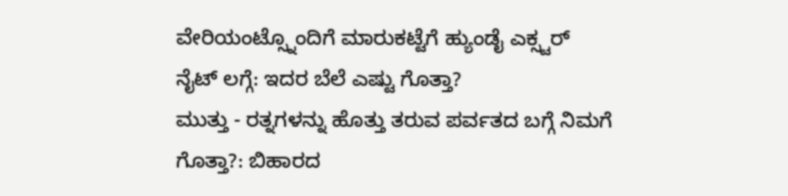ವೇರಿಯಂಟ್ಸ್ನೊಂದಿಗೆ ಮಾರುಕಟ್ಟೆಗೆ ಹ್ಯುಂಡೈ ಎಕ್ಸ್ಟರ್ ನೈಟ್ ಲಗ್ಗೆ: ಇದರ ಬೆಲೆ ಎಷ್ಟು ಗೊತ್ತಾ?
ಮುತ್ತು - ರತ್ನಗಳನ್ನು ಹೊತ್ತು ತರುವ ಪರ್ವತದ ಬಗ್ಗೆ ನಿಮಗೆ ಗೊತ್ತಾ?: ಬಿಹಾರದ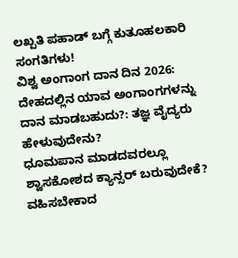ಲಖ್ಪತಿ ಪಹಾಡ್ ಬಗ್ಗೆ ಕುತೂಹಲಕಾರಿ ಸಂಗತಿಗಳು!
ವಿಶ್ವ ಅಂಗಾಂಗ ದಾನ ದಿನ 2026: ದೇಹದಲ್ಲಿನ ಯಾವ ಅಂಗಾಂಗಗಳನ್ನು ದಾನ ಮಾಡಬಹುದು?: ತಜ್ಞ ವೈದ್ಯರು ಹೇಳುವುದೇನು?
ಧೂಮಪಾನ ಮಾಡದವರಲ್ಲೂ ಶ್ವಾಸಕೋಶದ ಕ್ಯಾನ್ಸರ್ ಬರುವುದೇಕೆ? ವಹಿಸಬೇಕಾದ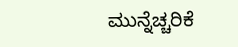ಮುನ್ನೆಚ್ಚರಿಕೆ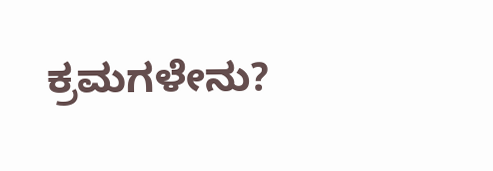ಕ್ರಮಗಳೇನು?